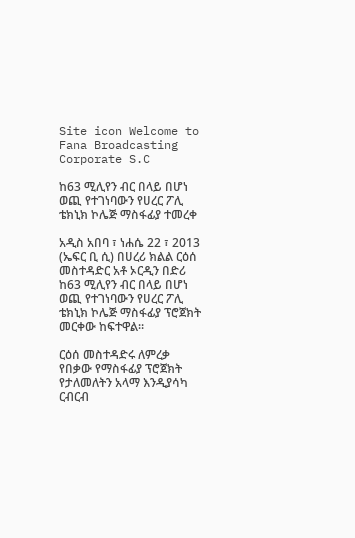Site icon Welcome to Fana Broadcasting Corporate S.C

ከ63 ሚሊየን ብር በላይ በሆነ ወጪ የተገነባውን የሀረር ፖሊ ቴክኒክ ኮሌጅ ማስፋፊያ ተመረቀ

አዲስ አበባ ፣ ነሐሴ 22 ፣ 2013 (ኤፍር ቢ ሲ) በሀረሪ ክልል ርዕሰ መስተዳድር አቶ ኦርዲን በድሪ ከ63 ሚሊየን ብር በላይ በሆነ ወጪ የተገነባውን የሀረር ፖሊ ቴክኒክ ኮሌጅ ማስፋፊያ ፕሮጀክት መርቀው ከፍተዋል።

ርዕሰ መስተዳድሩ ለምረቃ የበቃው የማስፋፊያ ፕሮጀክት የታለመለትን አላማ እንዲያሳካ ርብርብ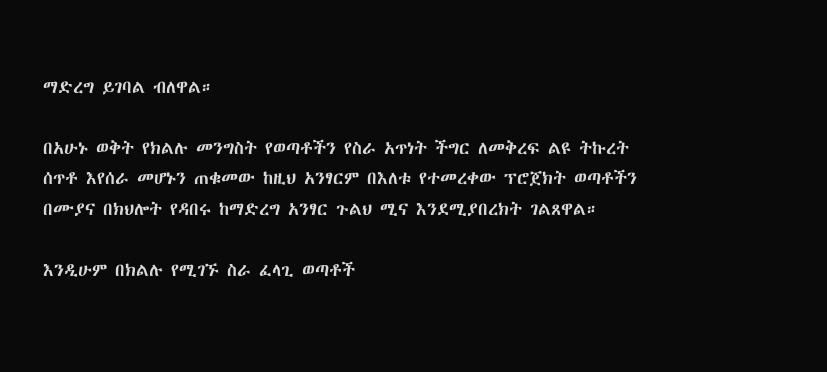ማድረግ ይገባል ብለዋል።

በአሁኑ ወቅት የክልሉ መንግስት የወጣቶችን የስራ አጥነት ችግር ለመቅረፍ ልዩ ትኩረት ሰጥቶ እየሰራ መሆኑን ጠቁመው ከዚህ አንፃርም በእለቱ የተመረቀው ፕሮጀክት ወጣቶችን በሙያና በክህሎት የዳበሩ ከማድረግ አንፃር ጉልህ ሚና እንደሚያበረክት ገልጸዋል።

እንዲሁም በክልሉ የሚገኙ ስራ ፈላጊ ወጣቶች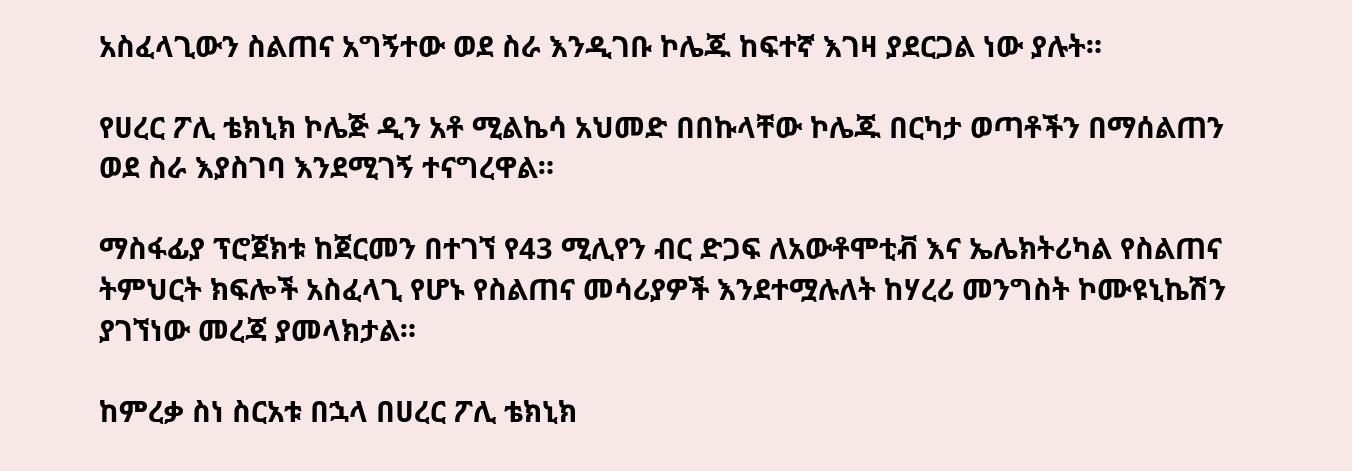አስፈላጊውን ስልጠና አግኝተው ወደ ስራ እንዲገቡ ኮሌጁ ከፍተኛ እገዛ ያደርጋል ነው ያሉት።

የሀረር ፖሊ ቴክኒክ ኮሌጅ ዲን አቶ ሚልኬሳ አህመድ በበኩላቸው ኮሌጁ በርካታ ወጣቶችን በማሰልጠን ወደ ስራ እያስገባ እንደሚገኝ ተናግረዋል።

ማስፋፊያ ፕሮጀክቱ ከጀርመን በተገኘ የ43 ሚሊየን ብር ድጋፍ ለአውቶሞቲቭ እና ኤሌክትሪካል የስልጠና ትምህርት ክፍሎች አስፈላጊ የሆኑ የስልጠና መሳሪያዎች እንደተሟሉለት ከሃረሪ መንግስት ኮሙዩኒኬሽን ያገኘነው መረጃ ያመላክታል።

ከምረቃ ስነ ስርአቱ በኋላ በሀረር ፖሊ ቴክኒክ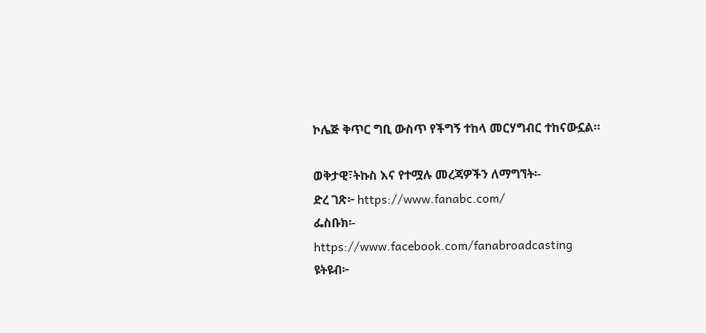ኮሌጅ ቅጥር ግቢ ውስጥ የችግኝ ተከላ መርሃግብር ተከናውኗል።

ወቅታዊ፣ትኩስ እና የተሟሉ መረጃዎችን ለማግኘት፡-
ድረ ገጽ፦ https://www.fanabc.com/
ፌስቡክ፡- https://www.facebook.com/fanabroadcasting
ዩትዩብ፦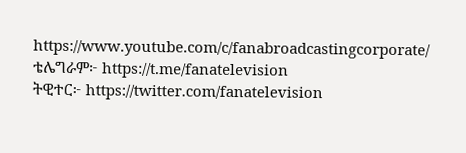https://www.youtube.com/c/fanabroadcastingcorporate/
ቴሌግራም፦ https://t.me/fanatelevision
ትዊተር፦ https://twitter.com/fanatelevision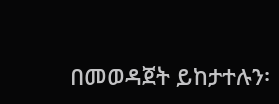በመወዳጀት ይከታተሉን፡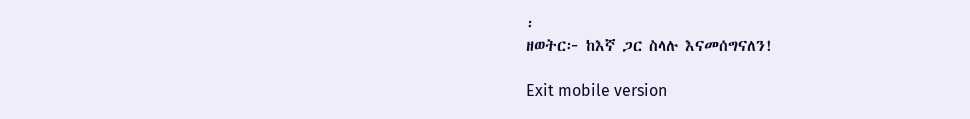፡
ዘወትር፦ ከእኛ ጋር ስላሉ እናመሰግናለን!

Exit mobile version